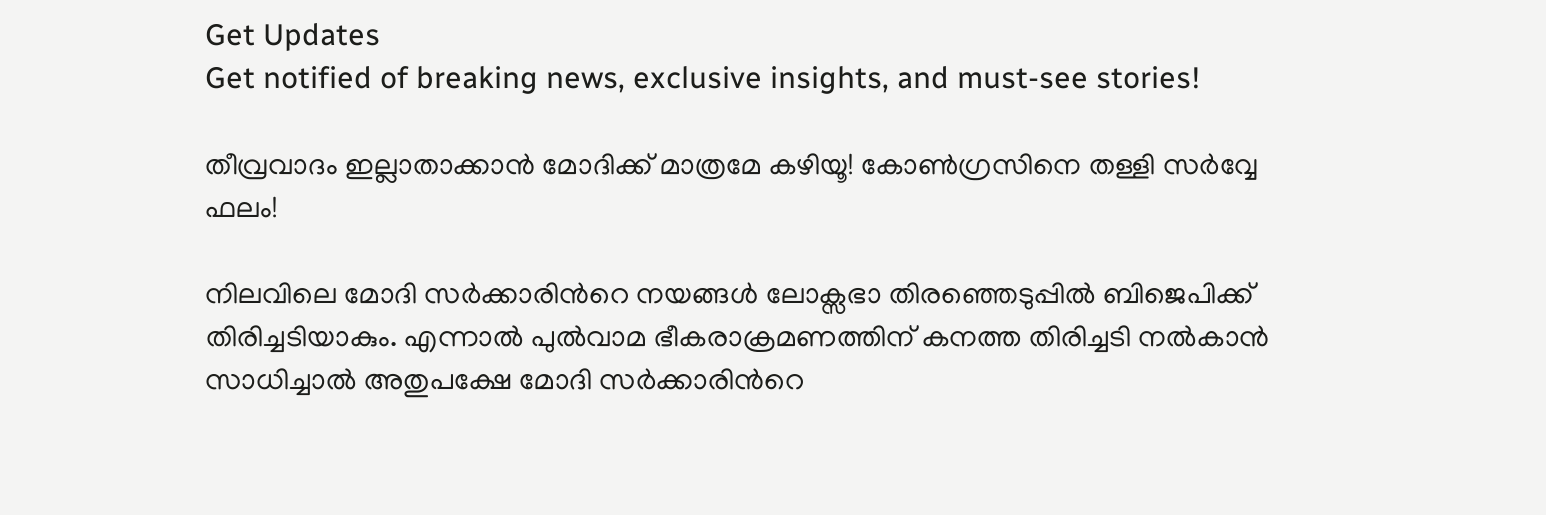Get Updates
Get notified of breaking news, exclusive insights, and must-see stories!

തീവ്രവാദം ഇല്ലാതാക്കാന്‍ മോദിക്ക് മാത്രമേ കഴിയൂ! കോണ്‍ഗ്രസിനെ തള്ളി സര്‍വ്വേ ഫലം!

നിലവിലെ മോദി സര്‍ക്കാരിന്‍റെ നയങ്ങള്‍ ലോക്സഭാ തിരഞ്ഞെടുപ്പില്‍ ബിജെപിക്ക് തിരിച്ചടിയാകും. എന്നാല്‍ പുല്‍വാമ ഭീകരാക്രമണത്തിന് കനത്ത തിരിച്ചടി നല്‍കാന്‍ സാധിച്ചാല്‍ അതുപക്ഷേ മോദി സര്‍ക്കാരിന്‍റെ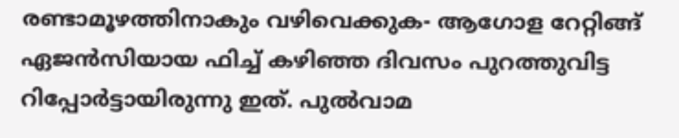രണ്ടാമൂഴത്തിനാകും വഴിവെക്കുക- ആഗോള റേറ്റിങ്ങ് ഏജന്‍സിയായ ഫിച്ച് കഴിഞ്ഞ ദിവസം പുറത്തുവിട്ട റിപ്പോര്‍ട്ടായിരുന്നു ഇത്. പുല്‍വാമ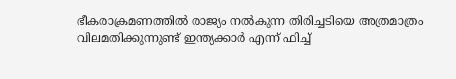ഭീകരാക്രമണത്തില്‍ രാജ്യം നല്‍കുന്ന തിരിച്ചടിയെ അത്രമാത്രം വിലമതിക്കുന്നുണ്ട് ഇന്ത്യക്കാര്‍ എന്ന് ഫിച്ച്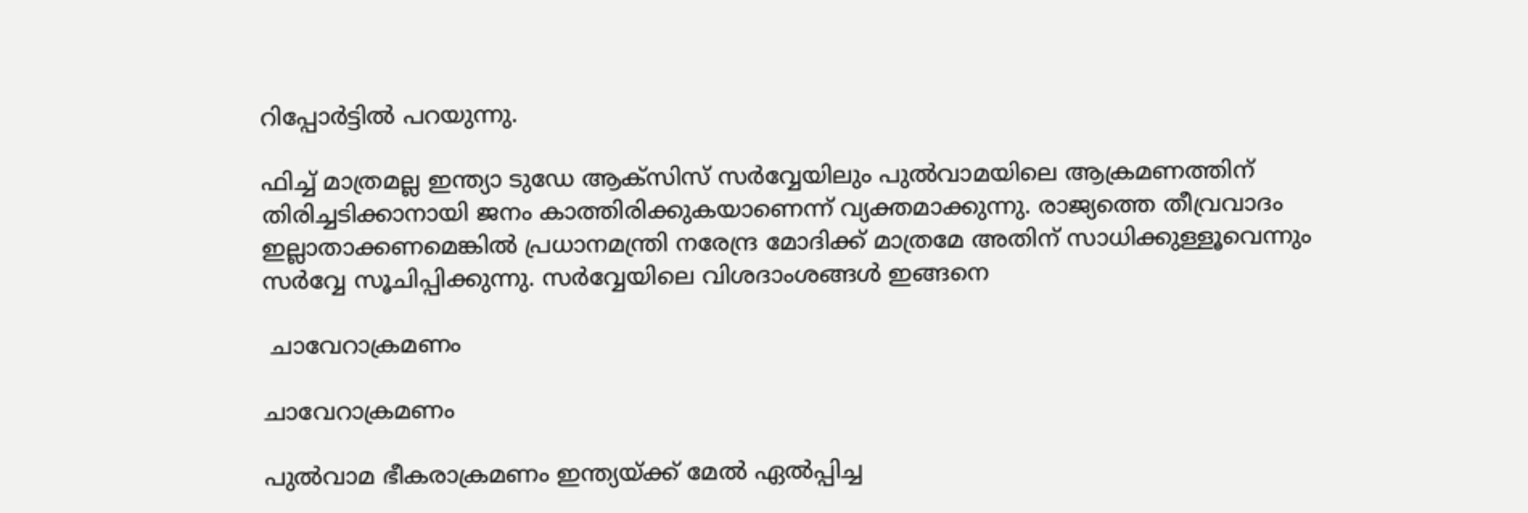റിപ്പോര്‍ട്ടില്‍ പറയുന്നു.

ഫിച്ച് മാത്രമല്ല ഇന്ത്യാ ടുഡേ ആക്സിസ് സര്‍വ്വേയിലും പുല്‍വാമയിലെ ആക്രമണത്തിന് തിരിച്ചടിക്കാനായി ജനം കാത്തിരിക്കുകയാണെന്ന് വ്യക്തമാക്കുന്നു. രാജ്യത്തെ തീവ്രവാദം ഇല്ലാതാക്കണമെങ്കില്‍ പ്രധാനമന്ത്രി നരേന്ദ്ര മോദിക്ക് മാത്രമേ അതിന് സാധിക്കുള്ളൂവെന്നും സര്‍വ്വേ സൂചിപ്പിക്കുന്നു. സര്‍വ്വേയിലെ വിശദാംശങ്ങള്‍ ഇങ്ങനെ

 ചാവേറാക്രമണം

ചാവേറാക്രമണം

പുല്‍വാമ ഭീകരാക്രമണം ഇന്ത്യയ്ക്ക് മേല്‍ ഏല്‍പ്പിച്ച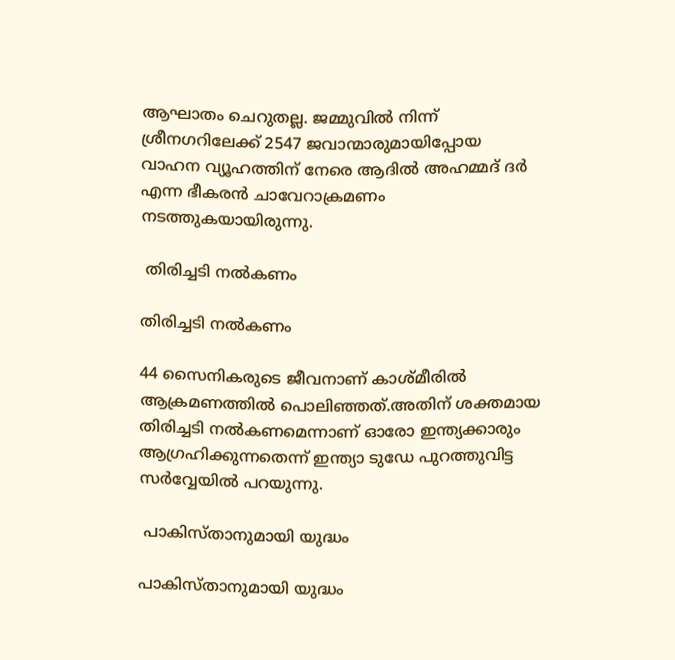ആഘാതം ചെറുതല്ല. ജമ്മുവില്‍ നിന്ന് ശ്രീനഗറിലേക്ക് 2547 ജവാന്മാരുമായിപ്പോയ വാഹന വ്യൂഹത്തിന് നേരെ ആദില്‍ അഹമ്മദ് ദര്‍ എന്ന ഭീകരന്‍ ചാവേറാക്രമണം നടത്തുകയായിരുന്നു.

 തിരിച്ചടി നല്‍കണം

തിരിച്ചടി നല്‍കണം

44 സൈനികരുടെ ജീവനാണ് കാശ്മീരില്‍ ആക്രമണത്തില്‍ പൊലിഞ്ഞത്.അതിന് ശക്തമായ തിരിച്ചടി നല്‍കണമെന്നാണ് ഓരോ ഇന്ത്യക്കാരും ആഗ്രഹിക്കുന്നതെന്ന് ഇന്ത്യാ ടുഡേ പുറത്തുവിട്ട സര്‍വ്വേയില്‍ പറയുന്നു.

 പാകിസ്താനുമായി യുദ്ധം

പാകിസ്താനുമായി യുദ്ധം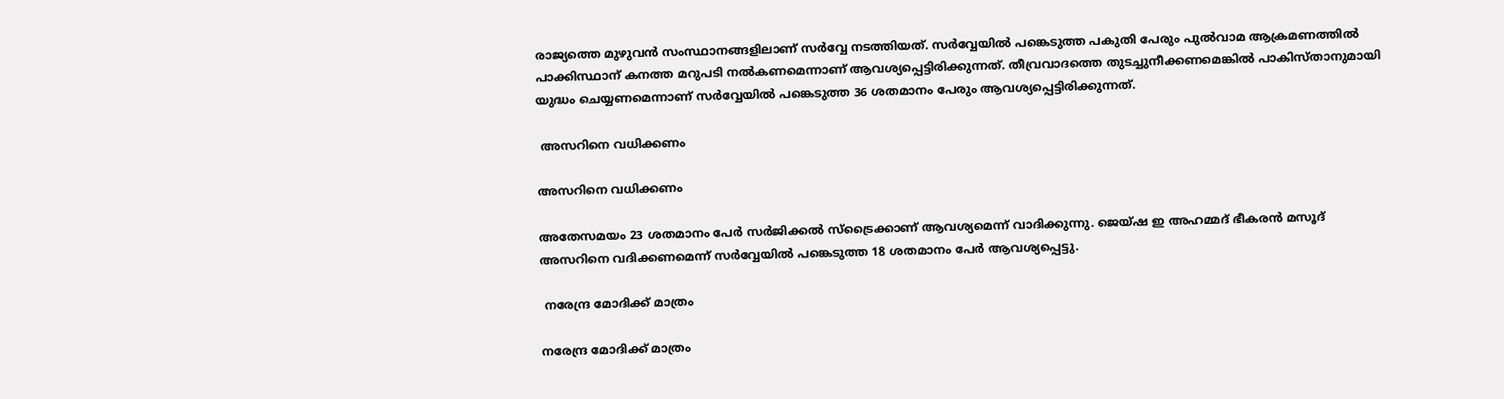രാജ്യത്തെ മുഴുവന്‍ സംസ്ഥാനങ്ങളിലാണ് സര്‍വ്വേ നടത്തിയത്. സര്‍വ്വേയില്‍ പങ്കെടുത്ത പകുതി പേരും പുല്‍വാമ ആക്രമണത്തില്‍ പാക്കിസ്ഥാന് കനത്ത മറുപടി നല്‍കണമെന്നാണ് ആവശ്യപ്പെട്ടിരിക്കുന്നത്. തീവ്രവാദത്തെ തുടച്ചുനീക്കണമെങ്കില്‍ പാകിസ്താനുമായി യുദ്ധം ചെയ്യണമെന്നാണ് സര്‍വ്വേയില്‍ പങ്കെടുത്ത 36 ശതമാനം പേരും ആവശ്യപ്പെട്ടിരിക്കുന്നത്.

 അസറിനെ വധിക്കണം

അസറിനെ വധിക്കണം

അതേസമയം 23 ശതമാനം പേര്‍ സര്‍ജിക്കല്‍ സ്ട്രൈക്കാണ് ആവശ്യമെന്ന് വാദിക്കുന്നു. ജെയ്ഷ ഇ അഹമ്മദ് ഭീകരന്‍ മസൂദ് അസറിനെ വദിക്കണമെന്ന് സര്‍വ്വേയില്‍ പങ്കെടുത്ത 18 ശതമാനം പേര്‍ ആവശ്യപ്പെട്ടു.

 നരേന്ദ്ര മോദിക്ക് മാത്രം

നരേന്ദ്ര മോദിക്ക് മാത്രം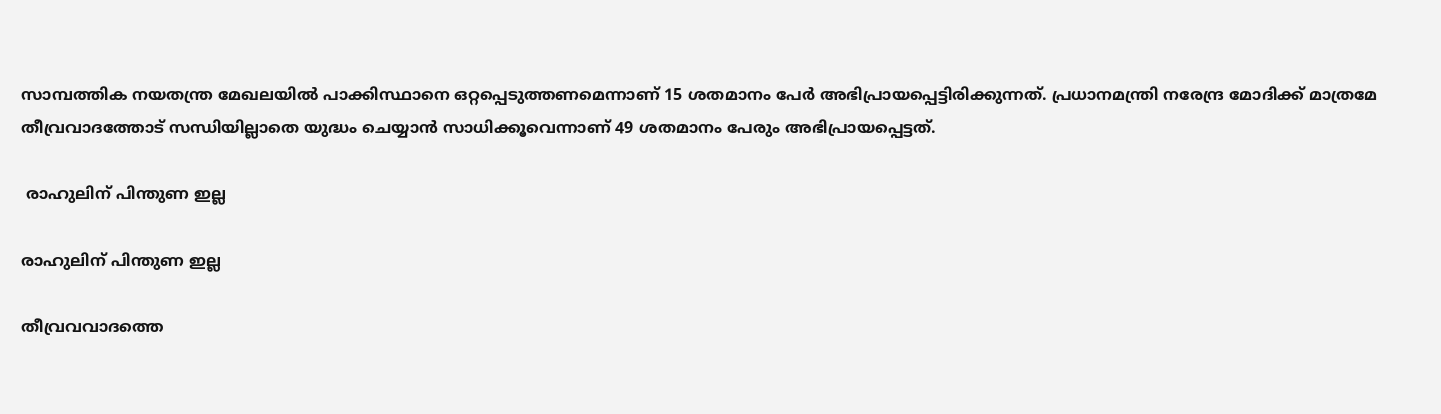സാമ്പത്തിക നയതന്ത്ര മേഖലയില്‍ പാക്കിസ്ഥാനെ ഒറ്റപ്പെടുത്തണമെന്നാണ് 15 ശതമാനം പേര്‍ അഭിപ്രായപ്പെട്ടിരിക്കുന്നത്. പ്രധാനമന്ത്രി നരേന്ദ്ര മോദിക്ക് മാത്രമേ തീവ്രവാദത്തോട് സന്ധിയില്ലാതെ യുദ്ധം ചെയ്യാന്‍ സാധിക്കൂവെന്നാണ് 49 ശതമാനം പേരും അഭിപ്രായപ്പെട്ടത്.

 രാഹുലിന് പിന്തുണ ഇല്ല

രാഹുലിന് പിന്തുണ ഇല്ല

തീവ്രവവാദത്തെ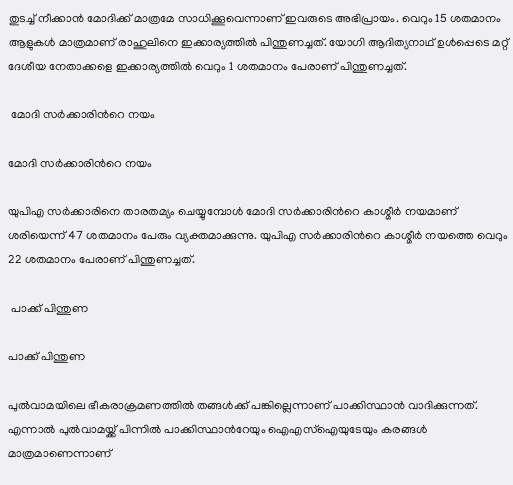തുടച്ച് നീക്കാന്‍ മോദിക്ക് മാത്രമേ സാധിക്കൂവെന്നാണ് ഇവരുടെ അഭിപ്രായം. വെറും 15 ശതമാനം ആളുകള്‍ മാത്രമാണ് രാഹുലിനെ ഇക്കാര്യത്തില്‍ പിന്തുണച്ചത്. യോഗി ആദിത്യനാഥ് ഉള്‍പ്പെടെ മറ്റ് ദേശീയ നേതാക്കളെ ഇക്കാര്യത്തില്‍ വെറും 1 ശതമാനം പേരാണ് പിന്തുണച്ചത്.

 മോദി സര്‍ക്കാരിന്‍റെ നയം

മോദി സര്‍ക്കാരിന്‍റെ നയം

യുപിഎ സര്‍ക്കാരിനെ താരതമ്യം ചെയ്യുമ്പോള്‍ മോദി സര്‍ക്കാരിന്‍റെ കാശ്മീര്‍ നയമാണ് ശരിയെന്ന് 47 ശതമാനം പേരും വ്യക്തമാക്കുന്നു. യുപിഎ സര്‍ക്കാരിന്‍റെ കാശ്മീര്‍ നയത്തെ വെറും 22 ശതമാനം പേരാണ് പിന്തുണച്ചത്.

 പാക്ക് പിന്തുണ

പാക്ക് പിന്തുണ

പുല്‍വാമയിലെ ഭീകരാക്രമണത്തില്‍ തങ്ങള്‍ക്ക് പങ്കില്ലെന്നാണ് പാക്കിസ്ഥാന്‍ വാദിക്കുന്നത്. എന്നാല്‍ പുല്‍വാമയ്ക്ക് പിന്നില്‍ പാക്കിസ്ഥാന്‍റേയും ഐഎസ്ഐയുടേയും കരങ്ങള്‍ മാത്രമാണെന്നാണ്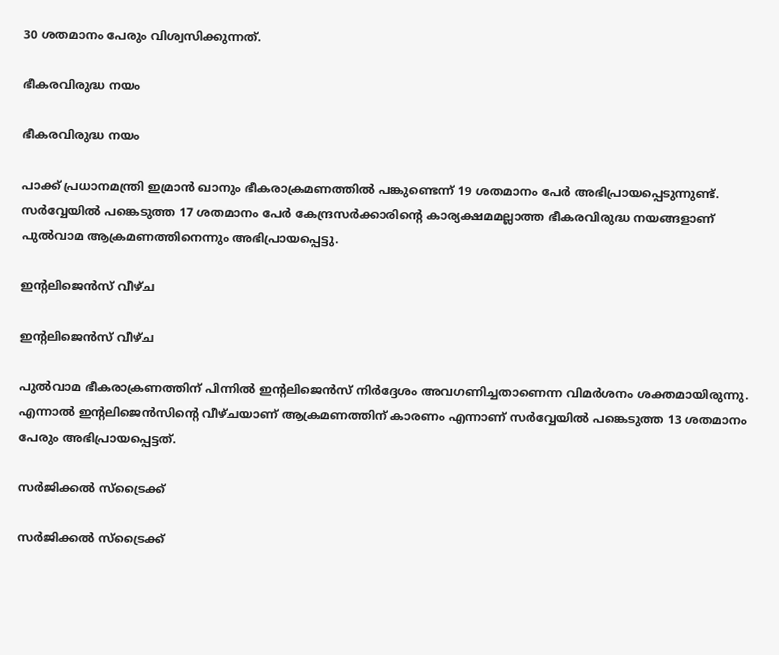30 ശതമാനം പേരും വിശ്വസിക്കുന്നത്.

ഭീകരവിരുദ്ധ നയം

ഭീകരവിരുദ്ധ നയം

പാക്ക് പ്രധാനമന്ത്രി ഇമ്രാന്‍ ഖാനും ഭീകരാക്രമണത്തില്‍ പങ്കുണ്ടെന്ന് 19 ശതമാനം പേര്‍ അഭിപ്രായപ്പെടുന്നുണ്ട്. സര്‍വ്വേയില്‍ പങ്കെടുത്ത 17 ശതമാനം പേര്‍ കേന്ദ്രസര്‍ക്കാരിന്‍റെ കാര്യക്ഷമമല്ലാത്ത ഭീകരവിരുദ്ധ നയങ്ങളാണ് പുല്‍വാമ ആക്രമണത്തിനെന്നും അഭിപ്രായപ്പെട്ടു.

ഇന്‍റലിജെന്‍സ് വീഴ്ച

ഇന്‍റലിജെന്‍സ് വീഴ്ച

പുല്‍വാമ ഭീകരാക്രണത്തിന് പിന്നില്‍ ഇന്‍റലിജെന്‍സ് നിര്‍ദ്ദേശം അവഗണിച്ചതാണെന്ന വിമര്‍ശനം ശക്തമായിരുന്നു. എന്നാല്‍ ഇന്‍റലിജെന്‍സിന്‍റെ വീഴ്ചയാണ് ആക്രമണത്തിന് കാരണം എന്നാണ് സര്‍വ്വേയില്‍ പങ്കെടുത്ത 13 ശതമാനം പേരും അഭിപ്രായപ്പെട്ടത്.

സര്‍ജിക്കല്‍ സ്ട്രൈക്ക്

സര്‍ജിക്കല്‍ സ്ട്രൈക്ക്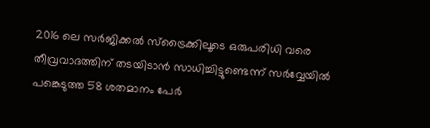2016 ലെ സര്‍ജിക്കല്‍ സ്ട്രൈക്കിലൂടെ ഒരുപരിധി വരെ തീവ്രവാദത്തിന് തടയിടാന്‍ സാധിച്ചിട്ടുണ്ടെന്ന് സര്‍വ്വേയില്‍ പങ്കെടുത്ത 58 ശതമാനം പേര്‍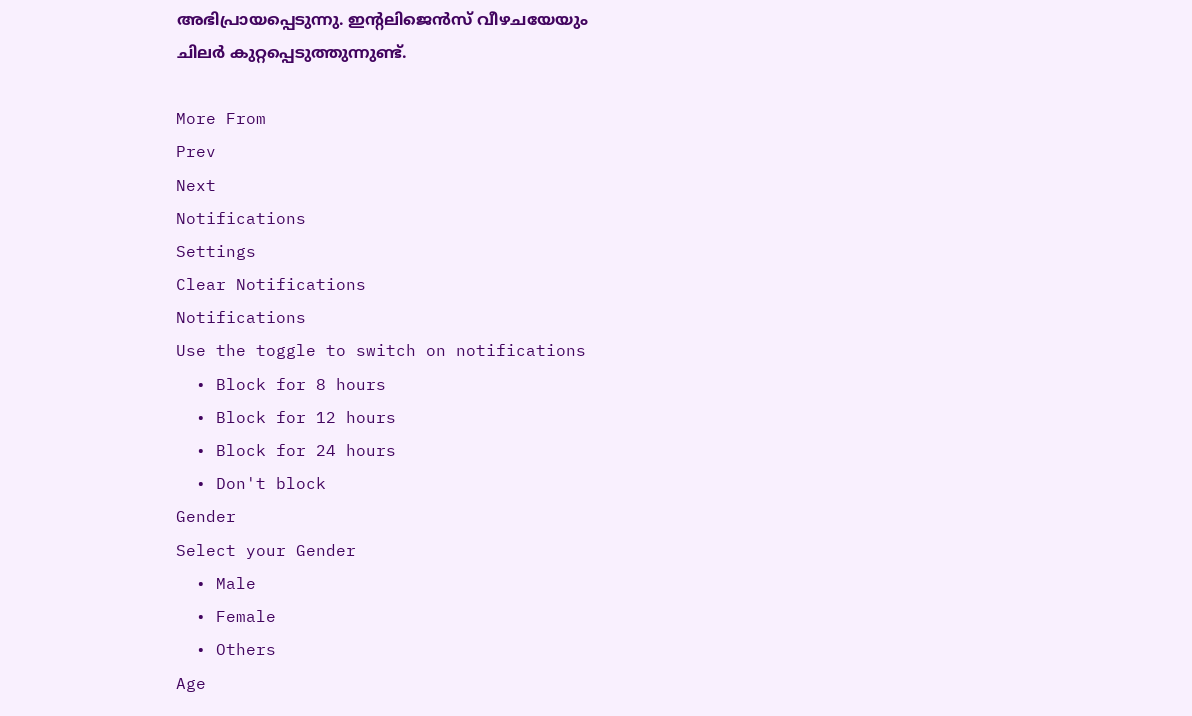അഭിപ്രായപ്പെടുന്നു. ഇന്‍റലിജെന്‍സ് വീഴചയേയും ചിലര്‍ കുറ്റപ്പെടുത്തുന്നുണ്ട്.

More From
Prev
Next
Notifications
Settings
Clear Notifications
Notifications
Use the toggle to switch on notifications
  • Block for 8 hours
  • Block for 12 hours
  • Block for 24 hours
  • Don't block
Gender
Select your Gender
  • Male
  • Female
  • Others
Age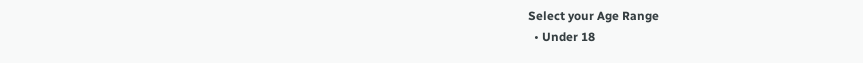Select your Age Range
  • Under 18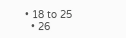• 18 to 25
  • 26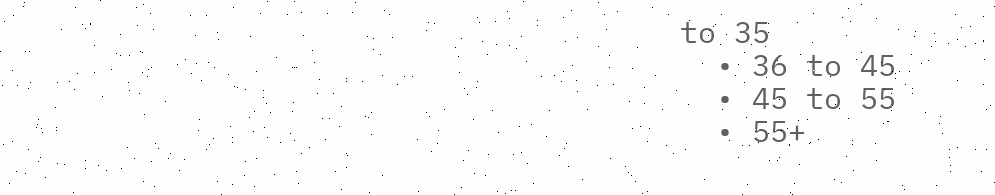to 35
  • 36 to 45
  • 45 to 55
  • 55+